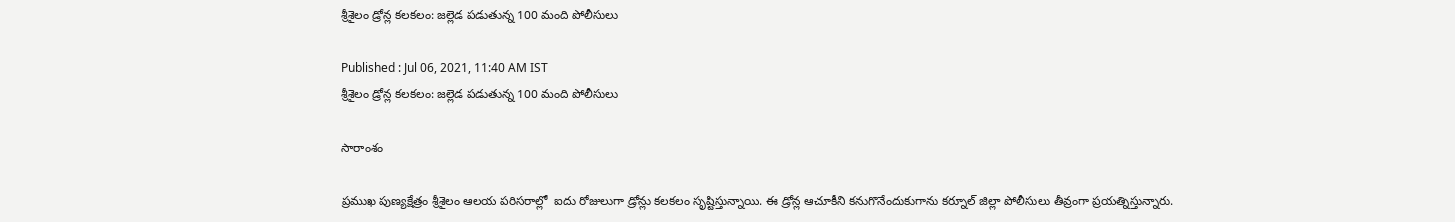శ్రీశైలం డ్రోన్ల కలకలం: జల్లెడ పడుతున్న 100 మంది పోలీసులు

Published : Jul 06, 2021, 11:40 AM IST
శ్రీశైలం డ్రోన్ల కలకలం: జల్లెడ పడుతున్న 100 మంది పోలీసులు

సారాంశం

ప్రముఖ పుణ్యక్షేత్రం శ్రీశైలం ఆలయ పరిసరాల్లో  ఐదు రోజులుగా డ్రోన్లు కలకలం సృష్టిస్తున్నాయి. ఈ డ్రోన్ల ఆచూకీని కనుగొనేందుకుగాను కర్నూల్ జిల్లా పోలీసులు తీవ్రంగా ప్రయత్నిస్తున్నారు.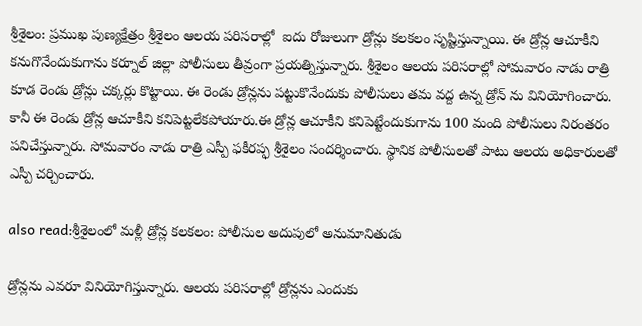శ్రీశైలం: ప్రముఖ పుణ్యక్షేత్రం శ్రీశైలం ఆలయ పరిసరాల్లో  ఐదు రోజులుగా డ్రోన్లు కలకలం సృష్టిస్తున్నాయి. ఈ డ్రోన్ల ఆచూకీని కనుగొనేందుకుగాను కర్నూల్ జిల్లా పోలీసులు తీవ్రంగా ప్రయత్నిస్తున్నారు. శ్రీశైలం ఆలయ పరిసరాల్లో సోమవారం నాడు రాత్రి కూడ రెండు డ్రోన్లు చక్కర్లు కొట్టాయి. ఈ రెండు డ్రోన్లను పట్టుకొనేందుకు పోలీసులు తమ వద్ద ఉన్న డ్రోన్ ను వినియోగించారు. కానీ ఈ రెండు డ్రోన్ల ఆచూకీని కనిపెట్టలేకపోయారు.ఈ డ్రోన్ల ఆచూకీని కనిపెట్టేందుకుగాను 100 మంది పోలీసులు నిరంతరం పనిచేస్తున్నారు. సోమవారం నాడు రాత్రి ఎస్పీ ఫకీరప్ఫ శ్రీశైలం సందర్శించారు. స్థానిక పోలీసులతో పాటు ఆలయ అధికారులతో ఎస్పీ చర్చించారు.

also read:శ్రీశైలంలో మళ్లీ డ్రోన్ల కలకలం: పోలీసుల అదుపులో అనుమానితుడు

డ్రోన్లను ఎవరూ వినియోగిస్తున్నారు. ఆలయ పరిసరాల్లో డ్రోన్లను ఎందుకు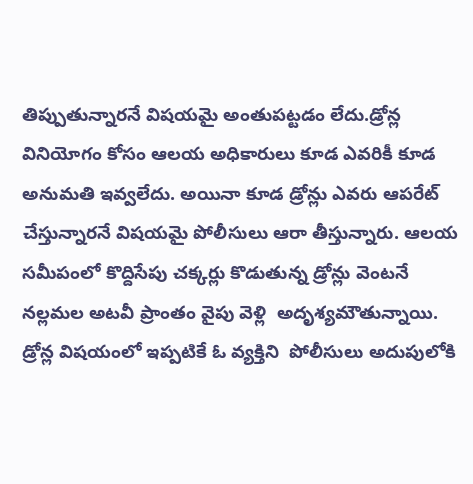తిప్పుతున్నారనే విషయమై అంతుపట్టడం లేదు.డ్రోన్ల వినియోగం కోసం ఆలయ అధికారులు కూడ ఎవరికీ కూడ అనుమతి ఇవ్వలేదు. అయినా కూడ డ్రోన్లు ఎవరు ఆపరేట్ చేస్తున్నారనే విషయమై పోలీసులు ఆరా తీస్తున్నారు. ఆలయ సమీపంలో కొద్దిసేపు చక్కర్లు కొడుతున్న డ్రోన్లు వెంటనే నల్లమల అటవీ ప్రాంతం వైపు వెళ్లి  అదృశ్యమౌతున్నాయి. డ్రోన్ల విషయంలో ఇప్పటికే ఓ వ్యక్తిని  పోలీసులు అదుపులోకి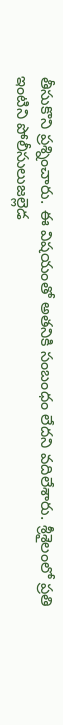తీసుకొని ప్రశ్నించారు. ఈ విషయంతో అతనికి సంబంధం లేదని వదిలేశారు. శ్రీశైలంలో ప్రతి ఇంటిని పోలీసులుజల్లెడ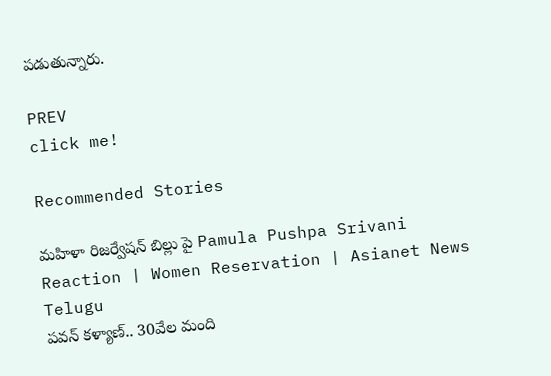పడుతున్నారు.

PREV
click me!

Recommended Stories

మహిళా రిజర్వేషన్ బిల్లు పై Pamula Pushpa Srivani Reaction | Women Reservation | Asianet News Telugu
పవన్‌ కళ్యాణ్‌.. 30వేల మంది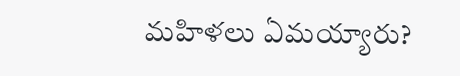మహిళలు ఏమయ్యారు?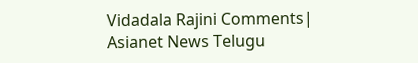Vidadala Rajini Comments| Asianet News Telugu